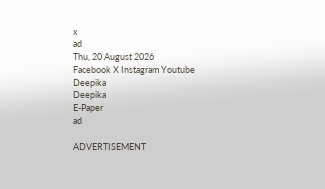x
ad
Thu, 20 August 2026
Facebook X Instagram Youtube
Deepika
Deepika
E-Paper
ad

ADVERTISEMENT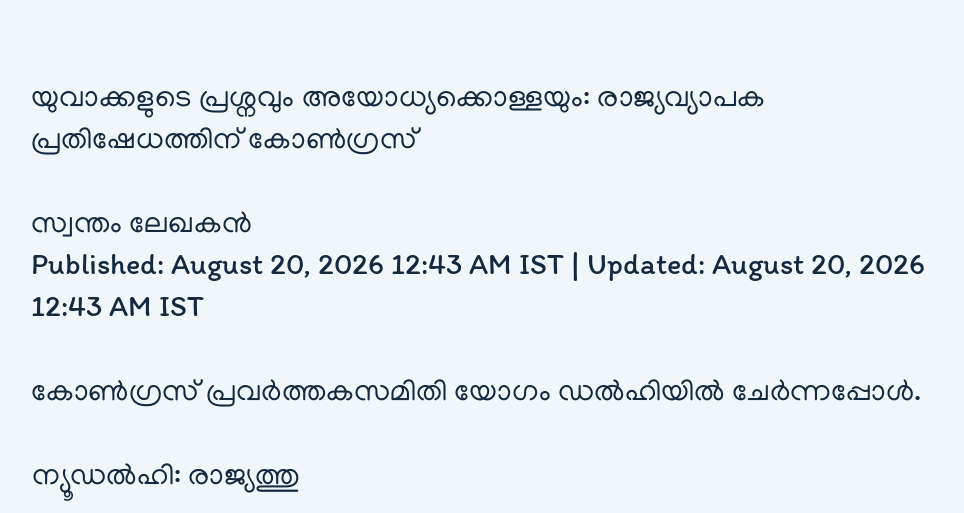യുവാക്കളുടെ പ്രശ്നവും അയോധ്യക്കൊള്ളയും: രാജ്യവ്യാപക പ്രതിഷേധത്തിന് കോൺഗ്രസ്

സ്വന്തം ലേഖകൻ
Published: August 20, 2026 12:43 AM IST | Updated: August 20, 2026 12:43 AM IST

കോൺഗ്രസ് പ്രവർത്തകസമിതി യോഗം ഡൽഹിയിൽ ചേർന്നപ്പോൾ.

ന്യൂഡൽഹി: രാജ്യത്തു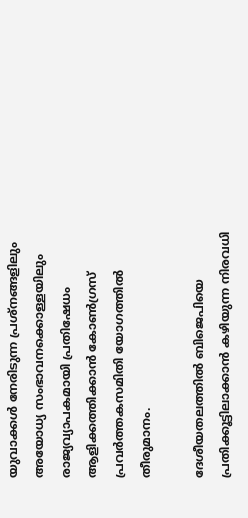യുവാക്കൾ നേരിടുന്ന പ്രശ്നങ്ങളിലും അയോധ്യ സംഭാവനക്കൊള്ളയിലും രാജ്യവ്യാപകമായി പ്രതിഷേധം ആളിക്കത്തിക്കാൻ കോൺഗ്രസ് പ്രവർത്തകസമിതി യോഗത്തിൽ തീരുമാനം.

ദേശീയതലത്തിൽ ബിജെപിയെ പ്രതിക്കൂട്ടിലാക്കാൻ കഴിയുന്ന നിരവധി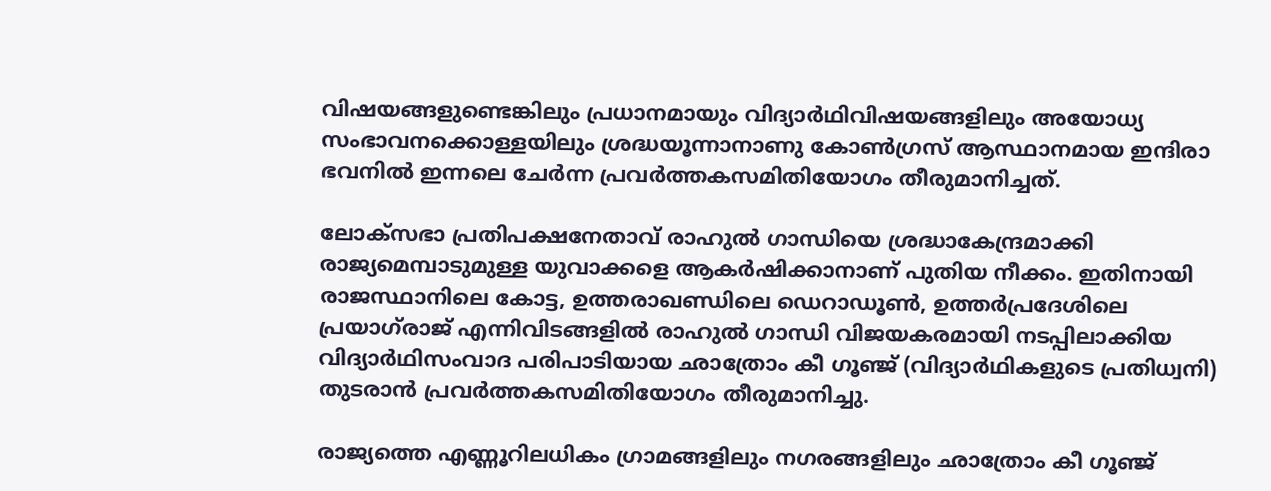വിഷയങ്ങളുണ്ടെങ്കിലും പ്രധാനമായും വിദ്യാർഥിവിഷയങ്ങളിലും അയോധ്യ സംഭാവനക്കൊള്ളയിലും ശ്രദ്ധയൂന്നാനാണു കോൺഗ്രസ് ആസ്ഥാനമായ ഇന്ദിരാ ഭവനിൽ ഇന്നലെ ചേർന്ന പ്രവർത്തകസമിതിയോഗം തീരുമാനിച്ചത്.

ലോക്സഭാ പ്രതിപക്ഷനേതാവ് രാഹുൽ ഗാന്ധിയെ ശ്രദ്ധാകേന്ദ്രമാക്കി രാജ്യമെമ്പാടുമുള്ള യുവാക്കളെ ആകർഷിക്കാനാണ് പുതിയ നീക്കം. ഇതിനായി രാജസ്ഥാനിലെ കോട്ട, ഉത്തരാഖണ്ഡിലെ ഡെറാഡൂൺ, ഉത്തർപ്രദേശിലെ പ്രയാഗ്‌രാജ് എന്നിവിടങ്ങളിൽ രാഹുൽ ഗാന്ധി വിജയകരമായി നടപ്പി‍ലാക്കിയ വിദ്യാർഥിസംവാദ പരിപാടിയായ ഛാത്രോം കീ ഗൂഞ്ജ് (വിദ്യാർഥികളുടെ പ്രതിധ്വനി) തുടരാൻ പ്രവർത്തകസമിതിയോഗം തീരുമാനിച്ചു.

രാജ്യത്തെ എണ്ണൂറിലധികം ഗ്രാമങ്ങളിലും നഗരങ്ങളിലും ഛാത്രോം കീ ഗൂഞ്ജ്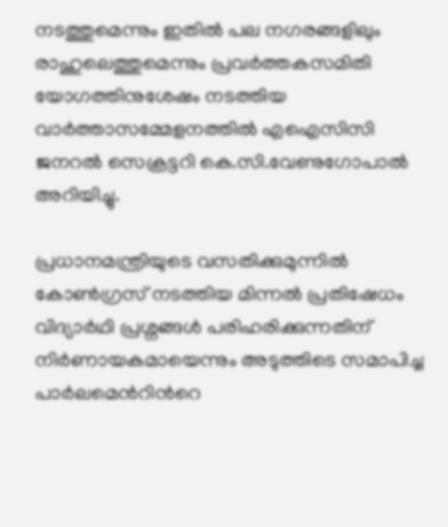നടത്തുമെന്നും ഇതിൽ പല നഗരങ്ങളിലും രാഹുലെത്തുമെന്നും പ്രവർത്തകസമിതി യോഗത്തിനുശേഷം നടത്തിയ വാർത്താസമ്മേളനത്തിൽ എഐസിസി ജനറൽ സെക്രട്ടറി കെ.സി.വേണുഗോപാൽ അറിയിച്ചു.

പ്രധാനമന്ത്രിയുടെ വസതിക്കുമുന്നിൽ കോൺഗ്രസ് നടത്തിയ മിന്നൽ പ്രതിഷേധം വിദ്യാർഥി പ്രശ്നങ്ങൾ പരിഹരിക്കുന്നതിന് നിർണായകമായെന്നും അടുത്തിടെ സമാപിച്ച പാർലമെന്‍റിന്‍റെ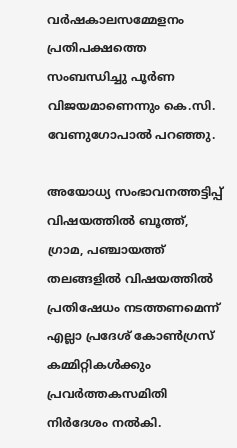വർഷകാലസമ്മേളനം പ്രതിപക്ഷത്തെ സംബന്ധിച്ചു പൂർണ വിജയമാണെന്നും കെ.സി. വേണുഗോപാൽ പറഞ്ഞു.

അയോധ്യ സംഭാവനത്തട്ടിപ്പ് വിഷയത്തിൽ ബൂത്ത്, ഗ്രാമ, പഞ്ചായത്ത് തലങ്ങളിൽ വിഷയത്തിൽ പ്രതിഷേധം നടത്തണമെന്ന് എല്ലാ പ്രദേശ് കോൺഗ്രസ് കമ്മിറ്റികൾക്കും പ്രവർത്തകസമിതി നിർദേശം നൽകി.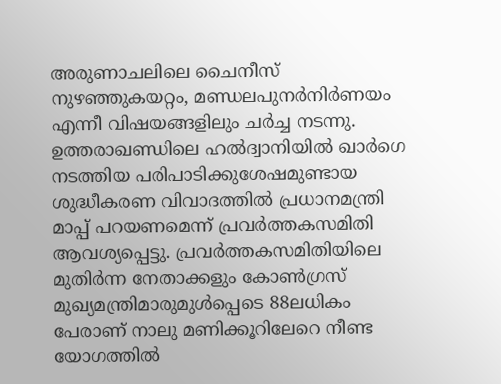അരുണാചലിലെ ചൈനീസ് നുഴഞ്ഞുകയറ്റം, മണ്ഡലപുനർനിർണയം എന്നീ വിഷയങ്ങളിലും ചർച്ച നടന്നു. ഉത്തരാഖണ്ഡിലെ ഹൽദ്വാനിയിൽ ഖാർഗെ നടത്തിയ പരിപാടിക്കുശേഷമുണ്ടായ ശുദ്ധീകരണ വിവാദത്തിൽ പ്രധാനമന്ത്രി മാപ്പ് പറയണമെന്ന് പ്രവർത്തകസമിതി ആവശ്യപ്പെട്ടു. പ്രവർത്തകസമിതിയിലെ മുതിർന്ന നേതാക്കളും കോൺഗ്രസ് മുഖ്യമന്ത്രിമാരുമുൾപ്പെടെ 88ലധികം പേരാണ് നാലു മണിക്കൂറിലേറെ നീണ്ട യോഗത്തിൽ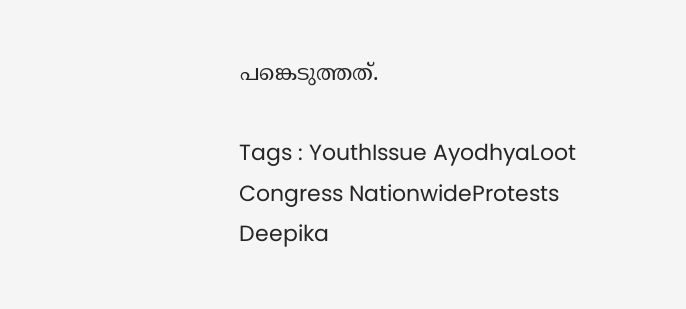പങ്കെടുത്തത്.

Tags : YouthIssue AyodhyaLoot Congress NationwideProtests Deepika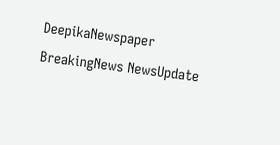DeepikaNewspaper BreakingNews NewsUpdate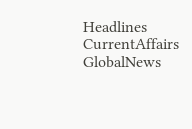Headlines CurrentAffairs GlobalNews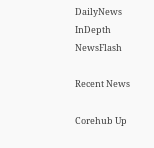DailyNews InDepth NewsFlash

Recent News

Corehub Up